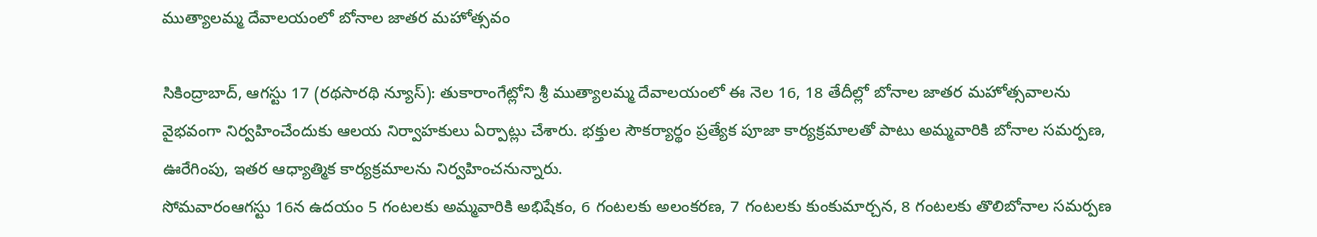ముత్యాలమ్మ దేవాలయంలో బోనాల జాతర మహోత్సవం

సికింద్రాబాద్, ఆగస్టు 17 (రథసారథి న్యూస్): తుకారాంగేట్లోని శ్రీ ముత్యాలమ్మ దేవాలయంలో ఈ నెల 16, 18 తేదీల్లో బోనాల జాతర మహోత్సవాలను వైభవంగా నిర్వహించేందుకు ఆలయ నిర్వాహకులు ఏర్పాట్లు చేశారు. భక్తుల సౌకర్యార్థం ప్రత్యేక పూజా కార్యక్రమాలతో పాటు అమ్మవారికి బోనాల సమర్పణ, ఊరేగింపు, ఇతర ఆధ్యాత్మిక కార్యక్రమాలను నిర్వహించనున్నారు.
సోమవారంఆగస్టు 16న ఉదయం 5 గంటలకు అమ్మవారికి అభిషేకం, 6 గంటలకు అలంకరణ, 7 గంటలకు కుంకుమార్చన, 8 గంటలకు తొలిబోనాల సమర్పణ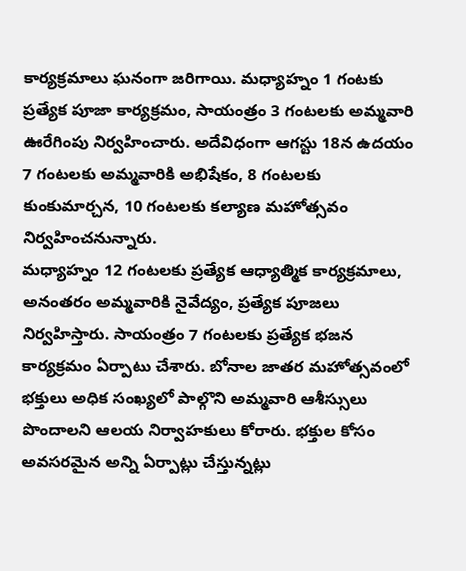కార్యక్రమాలు ఘనంగా జరిగాయి. మధ్యాహ్నం 1 గంటకు ప్రత్యేక పూజా కార్యక్రమం, సాయంత్రం 3 గంటలకు అమ్మవారి ఊరేగింపు నిర్వహించారు. అదేవిధంగా ఆగస్టు 18న ఉదయం 7 గంటలకు అమ్మవారికి అభిషేకం, 8 గంటలకు కుంకుమార్చన, 10 గంటలకు కల్యాణ మహోత్సవం నిర్వహించనున్నారు.
మధ్యాహ్నం 12 గంటలకు ప్రత్యేక ఆధ్యాత్మిక కార్యక్రమాలు, అనంతరం అమ్మవారికి నైవేద్యం, ప్రత్యేక పూజలు నిర్వహిస్తారు. సాయంత్రం 7 గంటలకు ప్రత్యేక భజన కార్యక్రమం ఏర్పాటు చేశారు. బోనాల జాతర మహోత్సవంలో భక్తులు అధిక సంఖ్యలో పాల్గొని అమ్మవారి ఆశీస్సులు పొందాలని ఆలయ నిర్వాహకులు కోరారు. భక్తుల కోసం అవసరమైన అన్ని ఏర్పాట్లు చేస్తున్నట్లు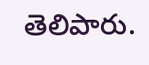తెలిపారు.